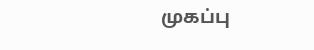முகப்பு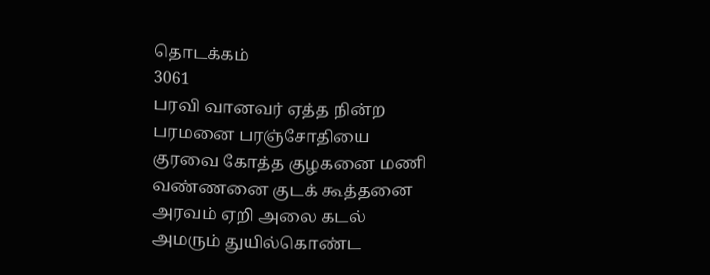தொடக்கம்
3061
பரவி வானவர் ஏத்த நின்ற
பரமனை பரஞ்சோதியை
குரவை கோத்த குழகனை மணி
வண்ணனை குடக் கூத்தனை
அரவம் ஏறி அலை கடல்
அமரும் துயில்கொண்ட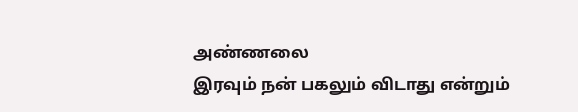அண்ணலை
இரவும் நன் பகலும் விடாது என்றும்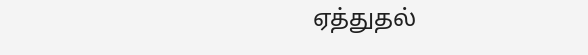ஏத்துதல்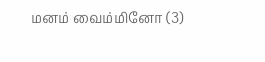மனம் வைம்மினோ (3)